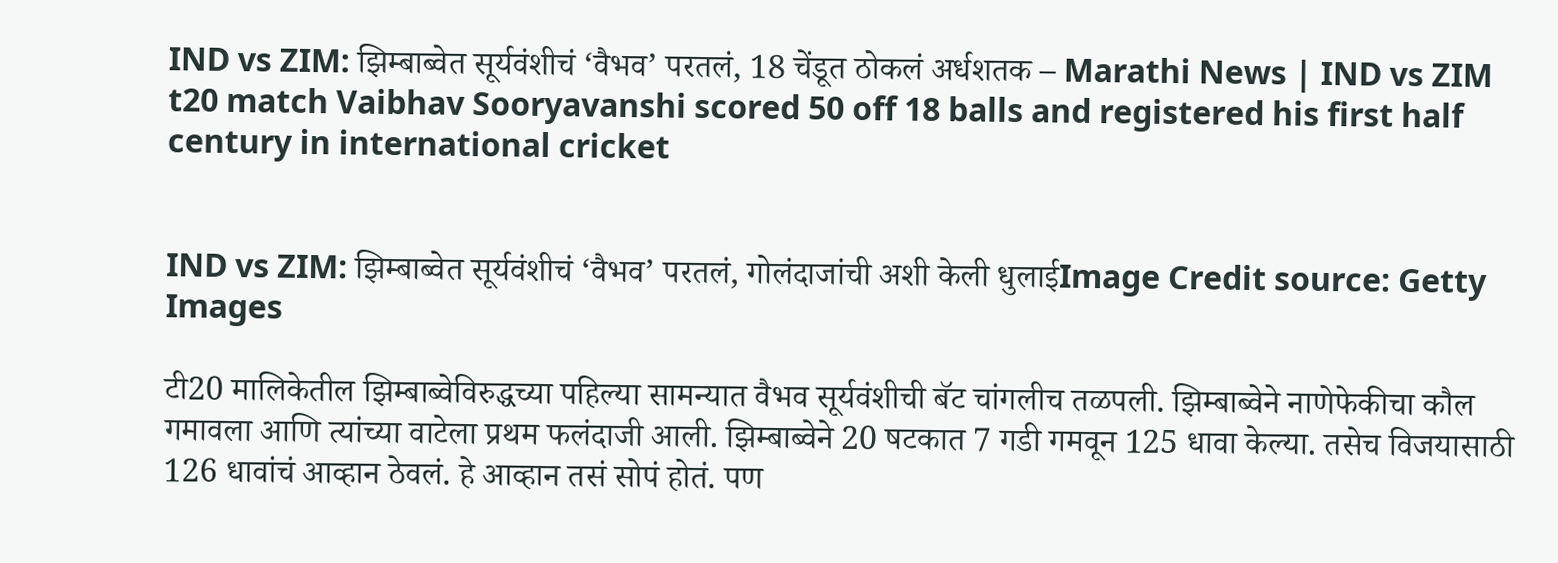IND vs ZIM: झिम्बाब्वेत सूर्यवंशीचं ‘वैभव’ परतलं, 18 चेंडूत ठोकलं अर्धशतक – Marathi News | IND vs ZIM t20 match Vaibhav Sooryavanshi scored 50 off 18 balls and registered his first half century in international cricket


IND vs ZIM: झिम्बाब्वेत सूर्यवंशीचं ‘वैभव’ परतलं, गोलंदाजांची अशी केली धुलाईImage Credit source: Getty Images

टी20 मालिकेतील झिम्बाब्वेविरुद्धच्या पहिल्या सामन्यात वैभव सूर्यवंशीची बॅट चांगलीच तळपली. झिम्बाब्वेने नाणेफेकीचा कौल गमावला आणि त्यांच्या वाटेला प्रथम फलंदाजी आली. झिम्बाब्वेने 20 षटकात 7 गडी गमवून 125 धावा केल्या. तसेच विजयासाठी 126 धावांचं आव्हान ठेवलं. हे आव्हान तसं सोपं होतं. पण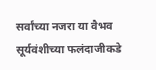सर्वांच्या नजरा या वैभव सूर्यवंशीच्या फलंदाजीकडे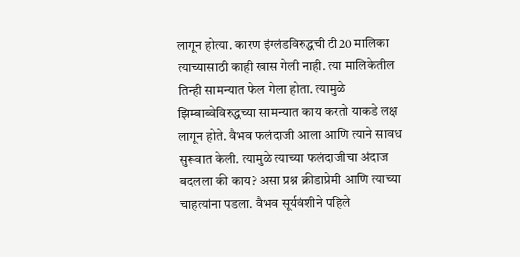लागून होत्या. कारण इंग्लंडविरुद्धची टी20 मालिका त्याच्यासाठी काही खास गेली नाही. त्या मालिकेतील तिन्ही सामन्यात फेल गेला होता. त्यामुळे झिम्बाब्वेविरुद्धच्या सामन्यात काय करतो याकडे लक्ष लागून होते. वैभव फलंदाजी आला आणि त्याने सावध सुरूवात केली. त्यामुळे त्याच्या फलंदाजीचा अंदाज बदलला की काय? असा प्रश्न क्रीडाप्रेमी आणि त्याच्या चाहत्यांना पडला. वैभव सूर्यवंशीने पहिले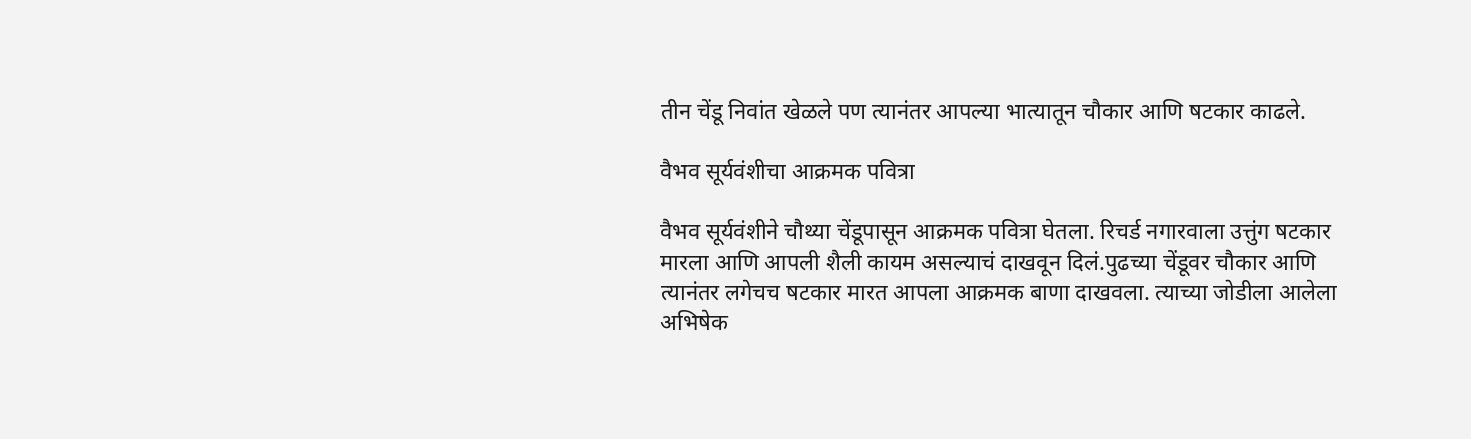तीन चेंडू निवांत खेळले पण त्यानंतर आपल्या भात्यातून चौकार आणि षटकार काढले.

वैभव सूर्यवंशीचा आक्रमक पवित्रा

वैभव सूर्यवंशीने चौथ्या चेंडूपासून आक्रमक पवित्रा घेतला. रिचर्ड नगारवाला उत्तुंग षटकार मारला आणि आपली शैली कायम असल्याचं दाखवून दिलं.पुढच्या चेंडूवर चौकार आणि त्यानंतर लगेचच षटकार मारत आपला आक्रमक बाणा दाखवला. त्याच्या जोडीला आलेला अभिषेक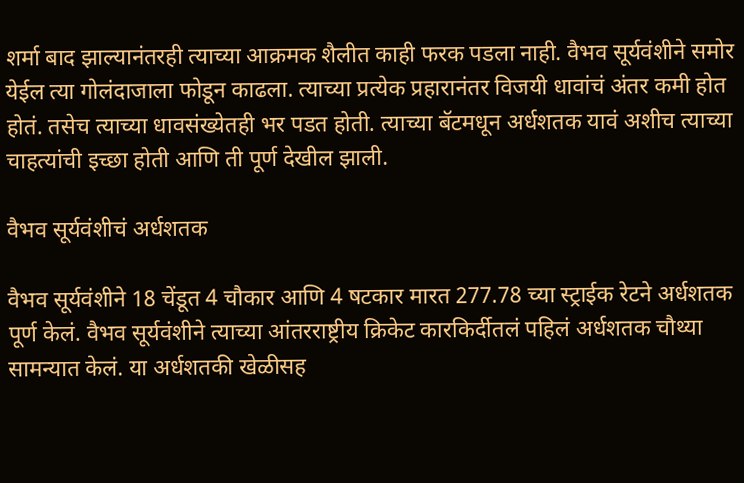शर्मा बाद झाल्यानंतरही त्याच्या आक्रमक शैलीत काही फरक पडला नाही. वैभव सूर्यवंशीने समोर येईल त्या गोलंदाजाला फोडून काढला. त्याच्या प्रत्येक प्रहारानंतर विजयी धावांचं अंतर कमी होत होतं. तसेच त्याच्या धावसंख्येतही भर पडत होती. त्याच्या बॅटमधून अर्धशतक यावं अशीच त्याच्या चाहत्यांची इच्छा होती आणि ती पूर्ण देखील झाली.

वैभव सूर्यवंशीचं अर्धशतक

वैभव सूर्यवंशीने 18 चेंडूत 4 चौकार आणि 4 षटकार मारत 277.78 च्या स्ट्राईक रेटने अर्धशतक पूर्ण केलं. वैभव सूर्यवंशीने त्याच्या आंतरराष्ट्रीय क्रिकेट कारकिर्दीतलं पहिलं अर्धशतक चौथ्या सामन्यात केलं. या अर्धशतकी खेळीसह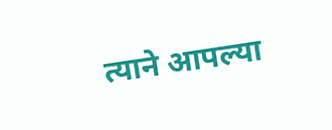त्याने आपल्या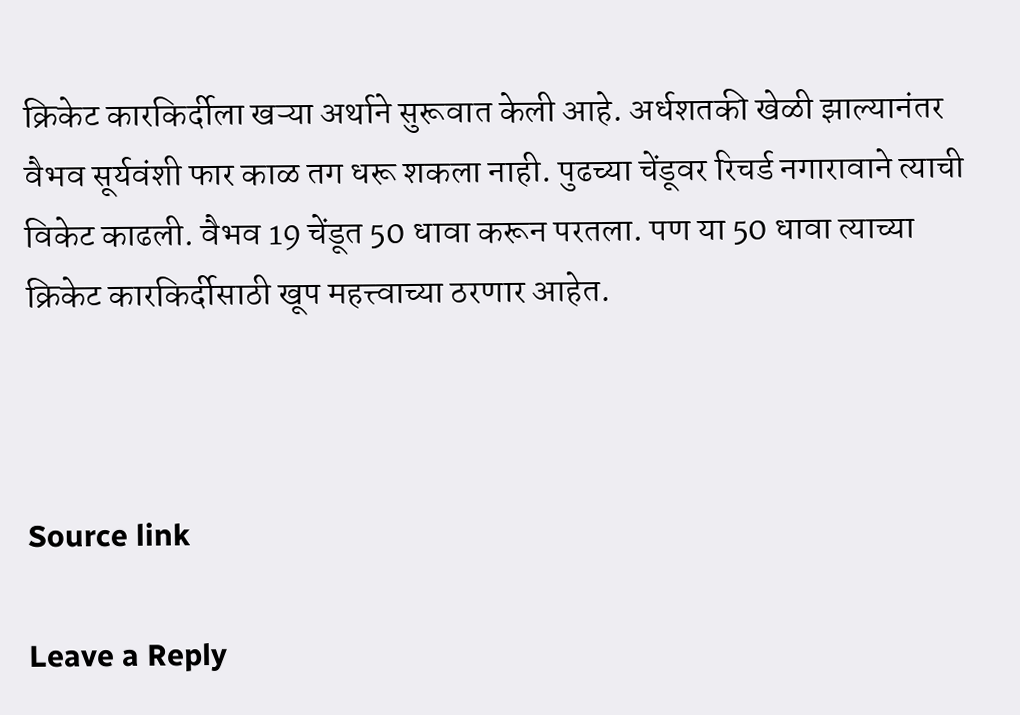क्रिकेट कारकि‍र्दीला खऱ्या अर्थाने सुरूवात केली आहे. अर्धशतकी खेळी झाल्यानंतर वैभव सूर्यवंशी फार काळ तग धरू शकला नाही. पुढच्या चेंडूवर रिचर्ड नगारावाने त्याची विकेट काढली. वैभव 19 चेंडूत 50 धावा करून परतला. पण या 50 धावा त्याच्या क्रिकेट कारकि‍र्दीसाठी खूप महत्त्वाच्या ठरणार आहेत.



Source link

Leave a Reply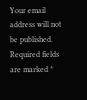Your email address will not be published. Required fields are marked *